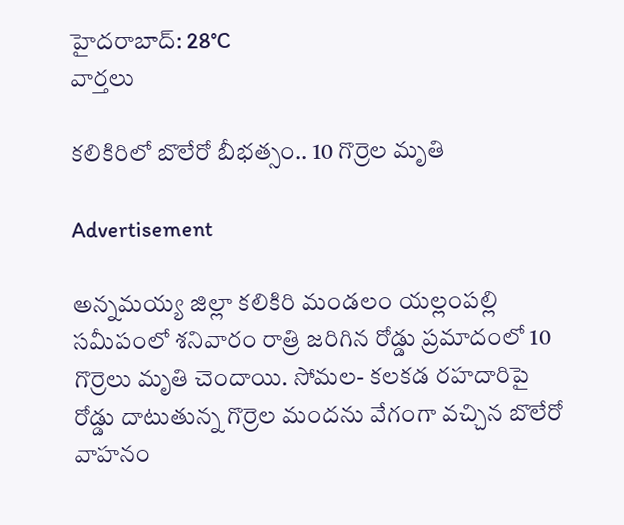హైదరాబాద్: 28°C
వార్తలు

కలికిరిలో బొలేరో బీభత్సం.. 10 గొర్రెల మృతి

Advertisement

అన్నమయ్య జిల్లా కలికిరి మండలం యల్లంపల్లి సమీపంలో శనివారం రాత్రి జరిగిన రోడ్డు ప్రమాదంలో 10 గొర్రెలు మృతి చెందాయి. సోమల- కలకడ రహదారిపై రోడ్డు దాటుతున్న గొర్రెల మందను వేగంగా వచ్చిన బొలేరో వాహనం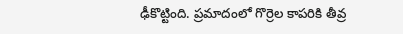ఢీకొట్టింది. ప్రమాదంలో గొర్రెల కాపరికి తీవ్ర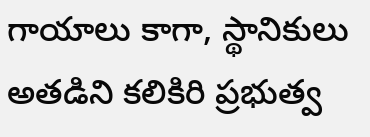గాయాలు కాగా, స్థానికులు అతడిని కలికిరి ప్రభుత్వ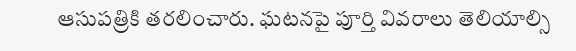ఆసుపత్రికి తరలించారు. ఘటనపై పూర్తి వివరాలు తెలియాల్సి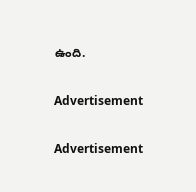ఉంది.

Advertisement

Advertisement